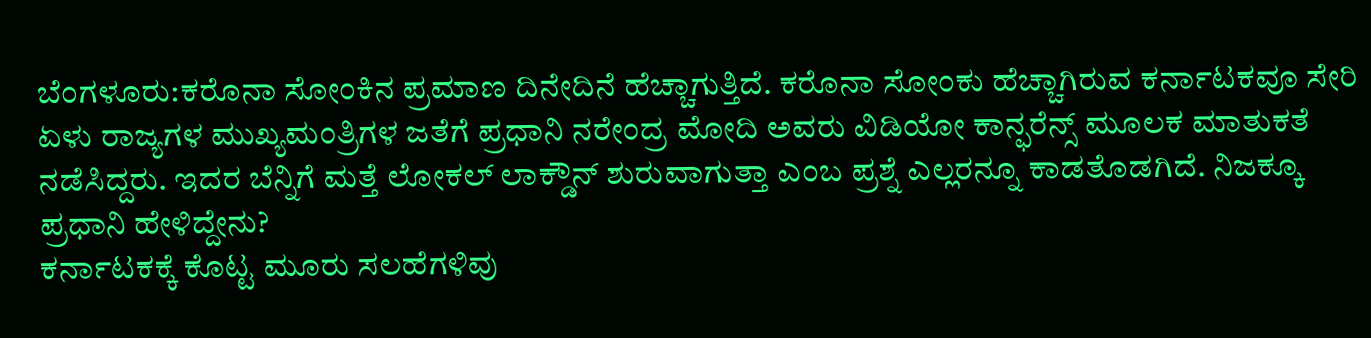ಬೆಂಗಳೂರು:ಕರೊನಾ ಸೋಂಕಿನ ಪ್ರಮಾಣ ದಿನೇದಿನೆ ಹೆಚ್ಚಾಗುತ್ತಿದೆ. ಕರೊನಾ ಸೋಂಕು ಹೆಚ್ಚಾಗಿರುವ ಕರ್ನಾಟಕವೂ ಸೇರಿ ಏಳು ರಾಜ್ಯಗಳ ಮುಖ್ಯಮಂತ್ರಿಗಳ ಜತೆಗೆ ಪ್ರಧಾನಿ ನರೇಂದ್ರ ಮೋದಿ ಅವರು ವಿಡಿಯೋ ಕಾನ್ಫರೆನ್ಸ್ ಮೂಲಕ ಮಾತುಕತೆ ನಡೆಸಿದ್ದರು. ಇದರ ಬೆನ್ನಿಗೆ ಮತ್ತೆ ಲೋಕಲ್ ಲಾಕ್ಡೌನ್ ಶುರುವಾಗುತ್ತಾ ಎಂಬ ಪ್ರಶ್ನೆ ಎಲ್ಲರನ್ನೂ ಕಾಡತೊಡಗಿದೆ. ನಿಜಕ್ಕೂ ಪ್ರಧಾನಿ ಹೇಳಿದ್ದೇನು?
ಕರ್ನಾಟಕಕ್ಕೆ ಕೊಟ್ಟ ಮೂರು ಸಲಹೆಗಳಿವು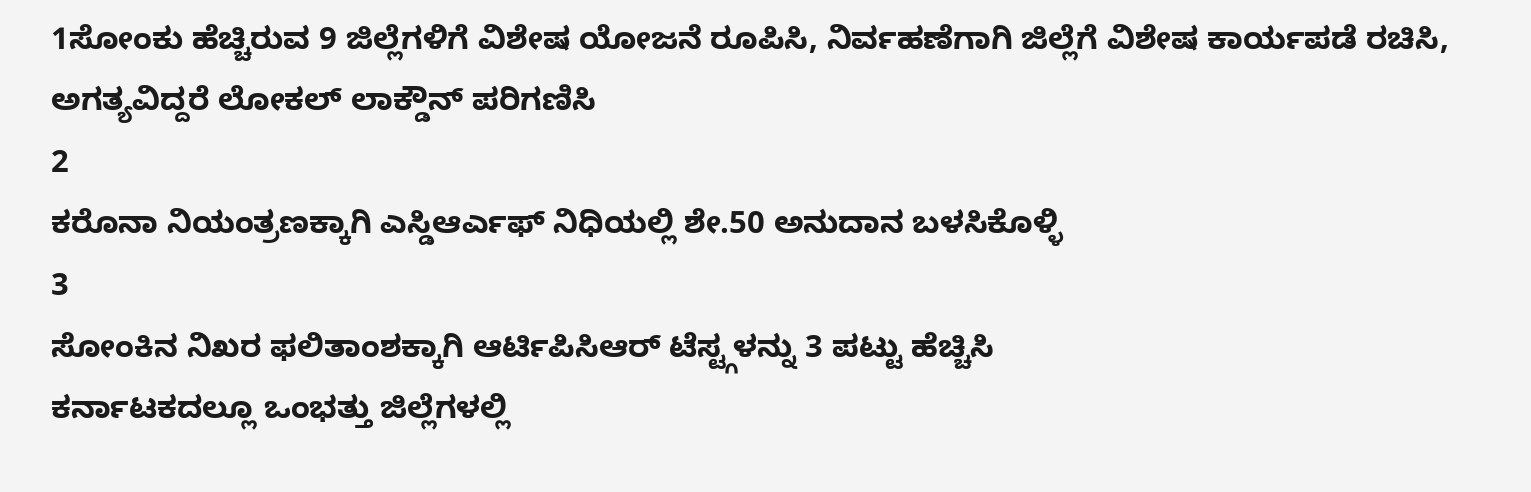1ಸೋಂಕು ಹೆಚ್ಚಿರುವ 9 ಜಿಲ್ಲೆಗಳಿಗೆ ವಿಶೇಷ ಯೋಜನೆ ರೂಪಿಸಿ, ನಿರ್ವಹಣೆಗಾಗಿ ಜಿಲ್ಲೆಗೆ ವಿಶೇಷ ಕಾರ್ಯಪಡೆ ರಚಿಸಿ, ಅಗತ್ಯವಿದ್ದರೆ ಲೋಕಲ್ ಲಾಕ್ಡೌನ್ ಪರಿಗಣಿಸಿ
2
ಕರೊನಾ ನಿಯಂತ್ರಣಕ್ಕಾಗಿ ಎಸ್ಡಿಆರ್ಎಫ್ ನಿಧಿಯಲ್ಲಿ ಶೇ.50 ಅನುದಾನ ಬಳಸಿಕೊಳ್ಳಿ
3
ಸೋಂಕಿನ ನಿಖರ ಫಲಿತಾಂಶಕ್ಕಾಗಿ ಆರ್ಟಿಪಿಸಿಆರ್ ಟೆಸ್ಟ್ಗಳನ್ನು 3 ಪಟ್ಟು ಹೆಚ್ಚಿಸಿ
ಕರ್ನಾಟಕದಲ್ಲೂ ಒಂಭತ್ತು ಜಿಲ್ಲೆಗಳಲ್ಲಿ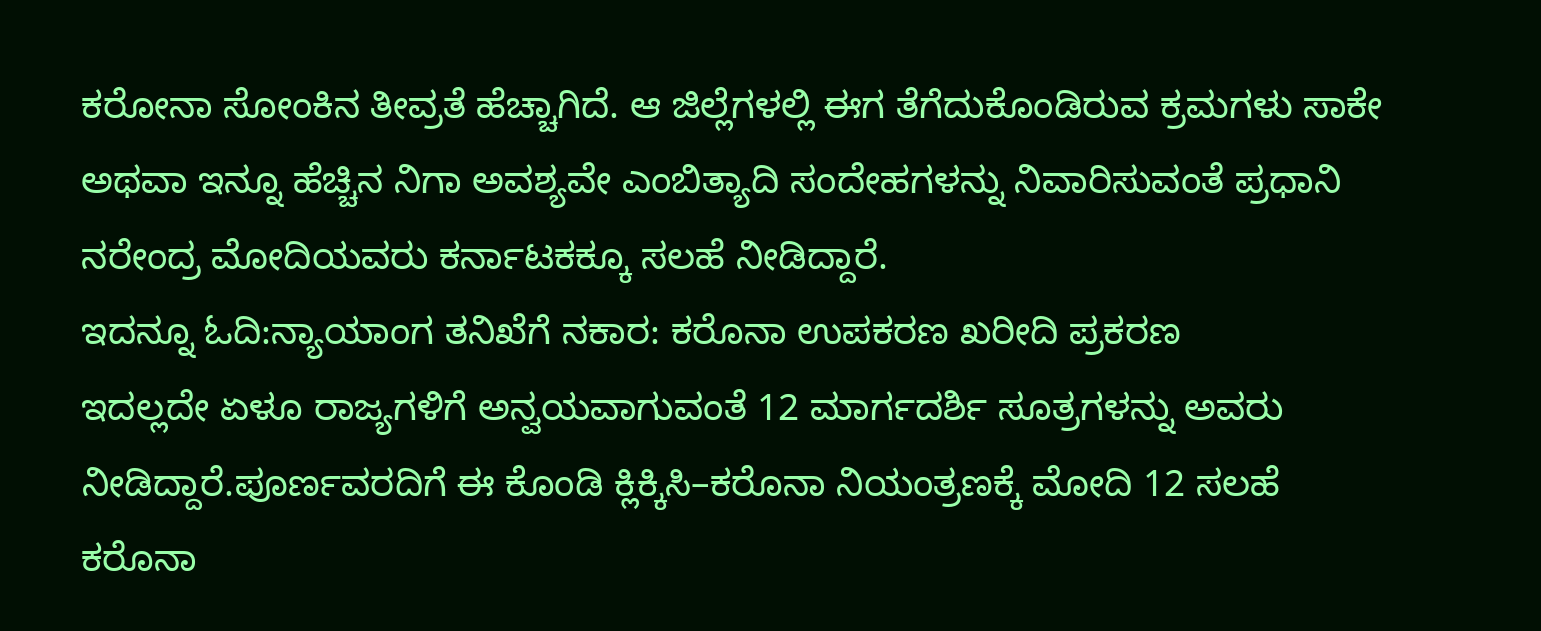ಕರೋನಾ ಸೋಂಕಿನ ತೀವ್ರತೆ ಹೆಚ್ಚಾಗಿದೆ. ಆ ಜಿಲ್ಲೆಗಳಲ್ಲಿ ಈಗ ತೆಗೆದುಕೊಂಡಿರುವ ಕ್ರಮಗಳು ಸಾಕೇ ಅಥವಾ ಇನ್ನೂ ಹೆಚ್ಚಿನ ನಿಗಾ ಅವಶ್ಯವೇ ಎಂಬಿತ್ಯಾದಿ ಸಂದೇಹಗಳನ್ನು ನಿವಾರಿಸುವಂತೆ ಪ್ರಧಾನಿ ನರೇಂದ್ರ ಮೋದಿಯವರು ಕರ್ನಾಟಕಕ್ಕೂ ಸಲಹೆ ನೀಡಿದ್ದಾರೆ.
ಇದನ್ನೂ ಓದಿ:ನ್ಯಾಯಾಂಗ ತನಿಖೆಗೆ ನಕಾರ: ಕರೊನಾ ಉಪಕರಣ ಖರೀದಿ ಪ್ರಕರಣ
ಇದಲ್ಲದೇ ಏಳೂ ರಾಜ್ಯಗಳಿಗೆ ಅನ್ವಯವಾಗುವಂತೆ 12 ಮಾರ್ಗದರ್ಶಿ ಸೂತ್ರಗಳನ್ನು ಅವರು ನೀಡಿದ್ದಾರೆ.ಪೂರ್ಣವರದಿಗೆ ಈ ಕೊಂಡಿ ಕ್ಲಿಕ್ಕಿಸಿ–ಕರೊನಾ ನಿಯಂತ್ರಣಕ್ಕೆ ಮೋದಿ 12 ಸಲಹೆ
ಕರೊನಾ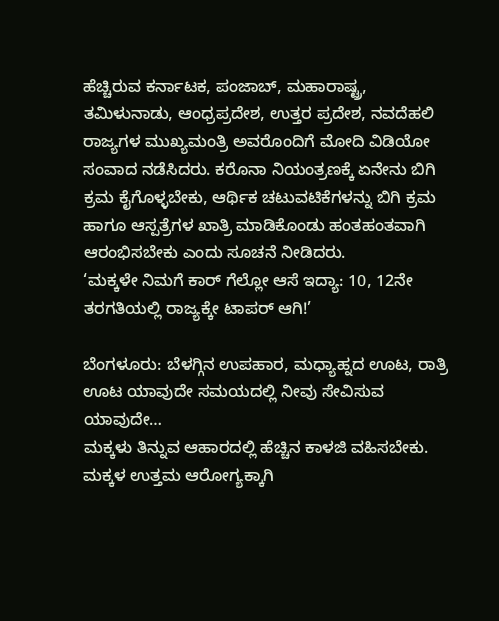ಹೆಚ್ಚಿರುವ ಕರ್ನಾಟಕ, ಪಂಜಾಬ್, ಮಹಾರಾಷ್ಟ್ರ, ತಮಿಳುನಾಡು, ಆಂಧ್ರಪ್ರದೇಶ, ಉತ್ತರ ಪ್ರದೇಶ, ನವದೆಹಲಿ ರಾಜ್ಯಗಳ ಮುಖ್ಯಮಂತ್ರಿ ಅವರೊಂದಿಗೆ ಮೋದಿ ವಿಡಿಯೋ ಸಂವಾದ ನಡೆಸಿದರು. ಕರೊನಾ ನಿಯಂತ್ರಣಕ್ಕೆ ಏನೇನು ಬಿಗಿ ಕ್ರಮ ಕೈಗೊಳ್ಳಬೇಕು, ಆರ್ಥಿಕ ಚಟುವಟಿಕೆಗಳನ್ನು ಬಿಗಿ ಕ್ರಮ ಹಾಗೂ ಆಸ್ಪತ್ರೆಗಳ ಖಾತ್ರಿ ಮಾಡಿಕೊಂಡು ಹಂತಹಂತವಾಗಿ ಆರಂಭಿಸಬೇಕು ಎಂದು ಸೂಚನೆ ನೀಡಿದರು.
‘ಮಕ್ಕಳೇ ನಿಮಗೆ ಕಾರ್ ಗೆಲ್ಲೋ ಆಸೆ ಇದ್ಯಾ: 10, 12ನೇ ತರಗತಿಯಲ್ಲಿ ರಾಜ್ಯಕ್ಕೇ ಟಾಪರ್ ಆಗಿ!’

ಬೆಂಗಳೂರು: ಬೆಳಗ್ಗಿನ ಉಪಹಾರ, ಮಧ್ಯಾಹ್ನದ ಊಟ, ರಾತ್ರಿ ಊಟ ಯಾವುದೇ ಸಮಯದಲ್ಲಿ ನೀವು ಸೇವಿಸುವ ಯಾವುದೇ…
ಮಕ್ಕಳು ತಿನ್ನುವ ಆಹಾರದಲ್ಲಿ ಹೆಚ್ಚಿನ ಕಾಳಜಿ ವಹಿಸಬೇಕು. ಮಕ್ಕಳ ಉತ್ತಮ ಆರೋಗ್ಯಕ್ಕಾಗಿ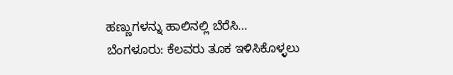ಹಣ್ಣುಗಳನ್ನು ಹಾಲಿನಲ್ಲಿ ಬೆರೆಸಿ…
ಬೆಂಗಳೂರು: ಕೆಲವರು ತೂಕ ಇಳಿಸಿಕೊಳ್ಳಲು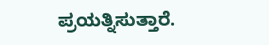ಪ್ರಯತ್ನಿಸುತ್ತಾರೆ.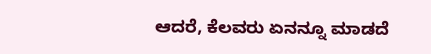ಆದರೆ, ಕೆಲವರು ಏನನ್ನೂ ಮಾಡದೆ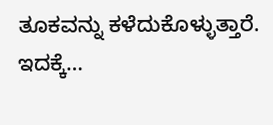ತೂಕವನ್ನು ಕಳೆದುಕೊಳ್ಳುತ್ತಾರೆ. ಇದಕ್ಕೆ…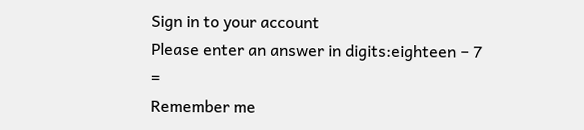Sign in to your account
Please enter an answer in digits:eighteen − 7 =
Remember me